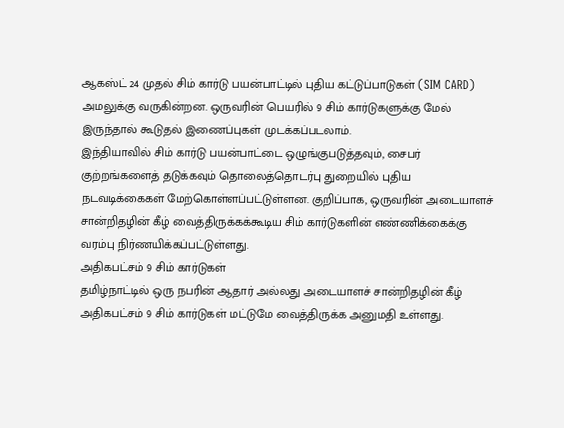ஆகஸ்ட் 24 முதல் சிம் கார்டு பயன்பாட்டில் புதிய கட்டுப்பாடுகள் (SIM CARD) அமலுக்கு வருகின்றன. ஒருவரின் பெயரில் 9 சிம் கார்டுகளுக்கு மேல் இருந்தால் கூடுதல் இணைப்புகள் முடக்கப்படலாம்.
இந்தியாவில் சிம் கார்டு பயன்பாட்டை ஒழுங்குபடுத்தவும், சைபர் குற்றங்களைத் தடுக்கவும் தொலைத்தொடர்பு துறையில் புதிய நடவடிக்கைகள் மேற்கொள்ளப்பட்டுள்ளன. குறிப்பாக, ஒருவரின் அடையாளச் சான்றிதழின் கீழ் வைத்திருக்கக்கூடிய சிம் கார்டுகளின் எண்ணிக்கைக்கு வரம்பு நிர்ணயிக்கப்பட்டுள்ளது.
அதிகபட்சம் 9 சிம் கார்டுகள்
தமிழ்நாட்டில் ஒரு நபரின் ஆதார் அல்லது அடையாளச் சான்றிதழின் கீழ் அதிகபட்சம் 9 சிம் கார்டுகள் மட்டுமே வைத்திருக்க அனுமதி உள்ளது.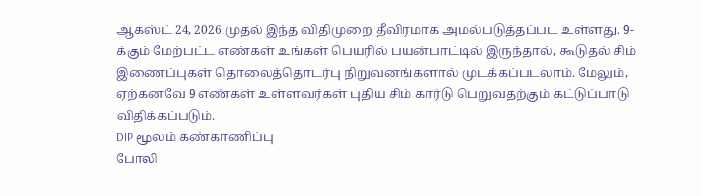ஆகஸ்ட் 24, 2026 முதல் இந்த விதிமுறை தீவிரமாக அமல்படுத்தப்பட உள்ளது. 9-க்கும் மேற்பட்ட எண்கள் உங்கள் பெயரில் பயன்பாட்டில் இருந்தால், கூடுதல் சிம் இணைப்புகள் தொலைத்தொடர்பு நிறுவனங்களால் முடக்கப்படலாம். மேலும், ஏற்கனவே 9 எண்கள் உள்ளவர்கள் புதிய சிம் கார்டு பெறுவதற்கும் கட்டுப்பாடு விதிக்கப்படும்.
DIP மூலம் கண்காணிப்பு
போலி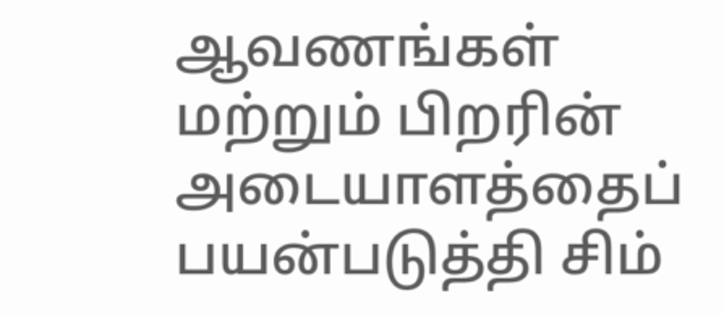ஆவணங்கள் மற்றும் பிறரின் அடையாளத்தைப் பயன்படுத்தி சிம்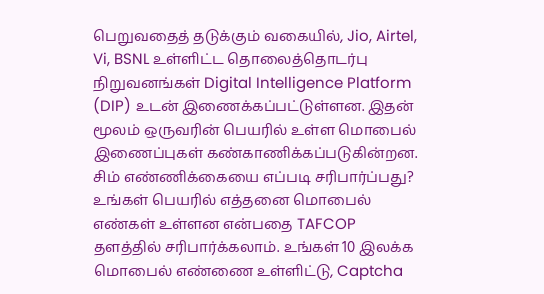பெறுவதைத் தடுக்கும் வகையில், Jio, Airtel, Vi, BSNL உள்ளிட்ட தொலைத்தொடர்பு நிறுவனங்கள் Digital Intelligence Platform (DIP) உடன் இணைக்கப்பட்டுள்ளன. இதன் மூலம் ஒருவரின் பெயரில் உள்ள மொபைல் இணைப்புகள் கண்காணிக்கப்படுகின்றன.
சிம் எண்ணிக்கையை எப்படி சரிபார்ப்பது?
உங்கள் பெயரில் எத்தனை மொபைல் எண்கள் உள்ளன என்பதை TAFCOP தளத்தில் சரிபார்க்கலாம். உங்கள் 10 இலக்க மொபைல் எண்ணை உள்ளிட்டு, Captcha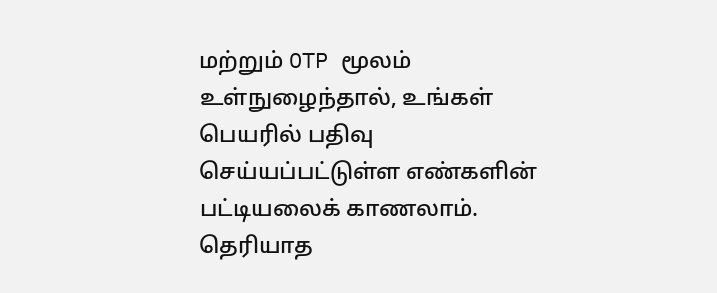மற்றும் OTP மூலம் உள்நுழைந்தால், உங்கள் பெயரில் பதிவு செய்யப்பட்டுள்ள எண்களின் பட்டியலைக் காணலாம்.
தெரியாத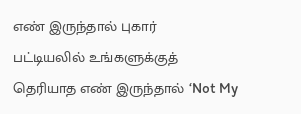எண் இருந்தால் புகார்
பட்டியலில் உங்களுக்குத் தெரியாத எண் இருந்தால் ‘Not My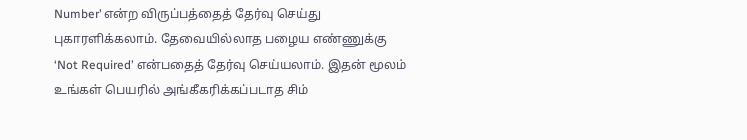Number’ என்ற விருப்பத்தைத் தேர்வு செய்து புகாரளிக்கலாம். தேவையில்லாத பழைய எண்ணுக்கு ‘Not Required’ என்பதைத் தேர்வு செய்யலாம். இதன் மூலம் உங்கள் பெயரில் அங்கீகரிக்கப்படாத சிம்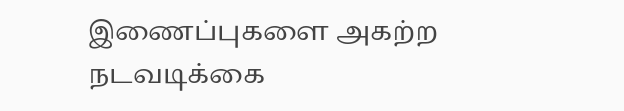இணைப்புகளை அகற்ற நடவடிக்கை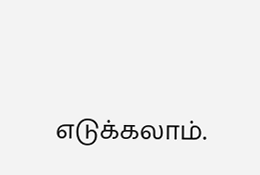எடுக்கலாம்.